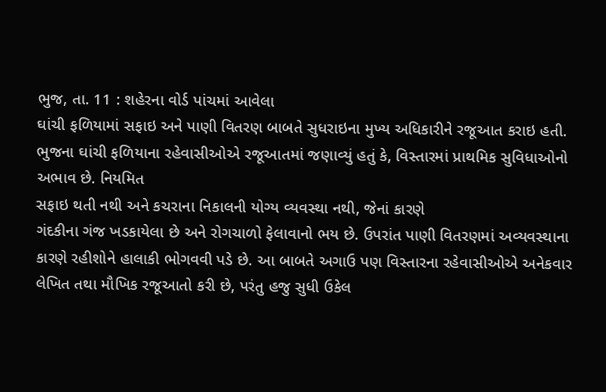ભુજ, તા. 11 : શહેરના વોર્ડ પાંચમાં આવેલા
ઘાંચી ફળિયામાં સફાઇ અને પાણી વિતરણ બાબતે સુધરાઇના મુખ્ય અધિકારીને રજૂઆત કરાઇ હતી.
ભુજના ઘાંચી ફળિયાના રહેવાસીઓએ રજૂઆતમાં જણાવ્યું હતું કે, વિસ્તારમાં પ્રાથમિક સુવિધાઓનો અભાવ છે. નિયમિત
સફાઇ થતી નથી અને કચરાના નિકાલની યોગ્ય વ્યવસ્થા નથી, જેનાં કારણે
ગંદકીના ગંજ ખડકાયેલા છે અને રોગચાળો ફેલાવાનો ભય છે. ઉપરાંત પાણી વિતરણમાં અવ્યવસ્થાના
કારણે રહીશોને હાલાકી ભોગવવી પડે છે. આ બાબતે અગાઉ પણ વિસ્તારના રહેવાસીઓએ અનેકવાર
લેખિત તથા મૌખિક રજૂઆતો કરી છે, પરંતુ હજુ સુધી ઉકેલ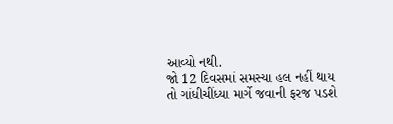આવ્યો નથી.
જો 12 દિવસમાં સમસ્યા હલ નહીં થાય
તો ગાંધીચીંધ્યા માર્ગે જવાની ફરજ પડશે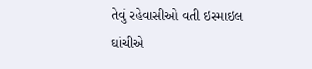તેવું રહેવાસીઓ વતી ઇસ્માઇલ ઘાંચીએ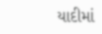યાદીમાં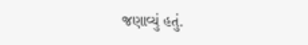જણાવ્યું હતું.